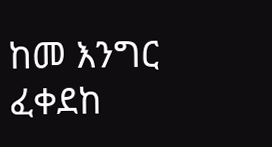ከመ እንግር ፈቀደከ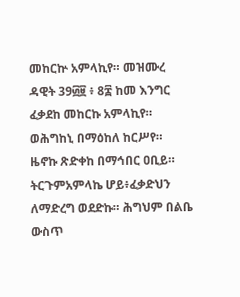መከርኵ አምላኪየ። መዝሙረ ዳዊት 39፴፱ ፥ 8፰ ከመ እንግር ፈቃደከ መከርኩ አምላኪየ። ወሕግከኒ በማዕከለ ከርሥየ። ዜኖኩ ጽድቀከ በማኅበር ዐቢይ። ትርጉምአምላኬ ሆይ፥ፈቃድህን ለማድረግ ወደድኩ። ሕግህም በልቤ ውስጥ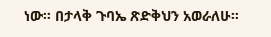ነው። በታላቅ ጉባኤ ጽድቅህን አወራለሁ።